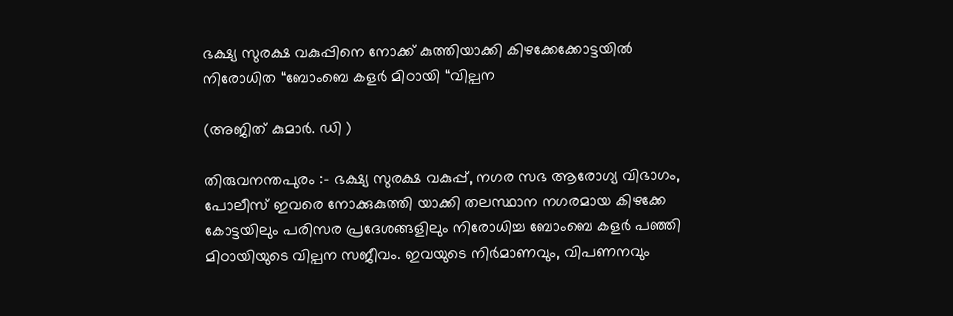ഭക്ഷ്യ സുരക്ഷ വകുപ്പിനെ നോക്ക് കുത്തിയാക്കി കിഴക്കേക്കോട്ടയിൽ നിരോധിത “ബോംബെ കളർ മിഠായി “വില്പന

(അജിത് കുമാർ. ഡി )

തിരുവനന്തപുരം :- ഭക്ഷ്യ സുരക്ഷ വകുപ്പ്, നഗര സഭ ആരോഗ്യ വിഭാഗം, പോലീസ് ഇവരെ നോക്കുകുത്തി യാക്കി തലസ്ഥാന നഗരമായ കിഴക്കേ കോട്ടയിലും പരിസര പ്രദേശങ്ങളിലും നിരോധിച്ച ബോംബെ കളർ പഞ്ഞി മിഠായിയുടെ വില്പന സജീവം. ഇവയുടെ നിർമാണവും, വിപണനവും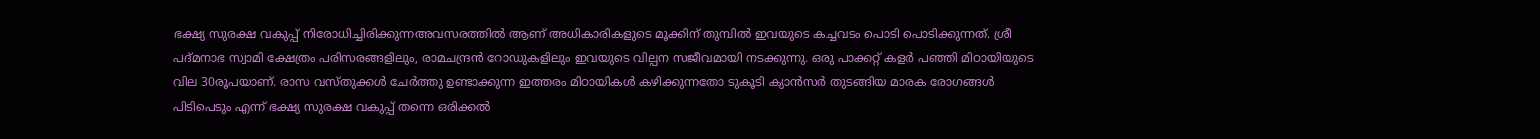ഭക്ഷ്യ സുരക്ഷ വകുപ്പ് നിരോധിച്ചിരിക്കുന്നഅവസരത്തിൽ ആണ് അധികാരികളുടെ മൂക്കിന് തുമ്പിൽ ഇവയുടെ കച്ചവടം പൊടി പൊടിക്കുന്നത്. ശ്രീ പദ്മനാഭ സ്വാമി ക്ഷേത്രം പരിസരങ്ങളിലും, രാമചന്ദ്രൻ റോഡുകളിലും ഇവയുടെ വില്പന സജീവമായി നടക്കുന്നു. ഒരു പാക്കറ്റ് കളർ പഞ്ഞി മിഠായിയുടെ വില 30രൂപയാണ്. രാസ വസ്തുക്കൾ ചേർത്തു ഉണ്ടാക്കുന്ന ഇത്തരം മിഠായികൾ കഴിക്കുന്നതോ ടുകൂടി ക്യാൻസർ തുടങ്ങിയ മാരക രോഗങ്ങൾ പിടിപെടും എന്ന് ഭക്ഷ്യ സുരക്ഷ വകുപ്പ് തന്നെ ഒരിക്കൽ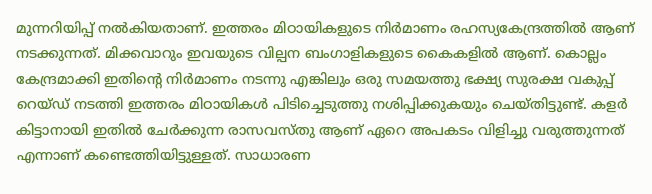മുന്നറിയിപ്പ് നൽകിയതാണ്. ഇത്തരം മിഠായികളുടെ നിർമാണം രഹസ്യകേന്ദ്രത്തിൽ ആണ് നടക്കുന്നത്. മിക്കവാറും ഇവയുടെ വില്പന ബംഗാളികളുടെ കൈകളിൽ ആണ്. കൊല്ലം കേന്ദ്രമാക്കി ഇതിന്റെ നിർമാണം നടന്നു എങ്കിലും ഒരു സമയത്തു ഭക്ഷ്യ സുരക്ഷ വകുപ്പ് റെയ്ഡ് നടത്തി ഇത്തരം മിഠായികൾ പിടിച്ചെടുത്തു നശിപ്പിക്കുകയും ചെയ്തിട്ടുണ്ട്. കളർ കിട്ടാനായി ഇതിൽ ചേർക്കുന്ന രാസവസ്തു ആണ് ഏറെ അപകടം വിളിച്ചു വരുത്തുന്നത് എന്നാണ് കണ്ടെത്തിയിട്ടുള്ളത്. സാധാരണ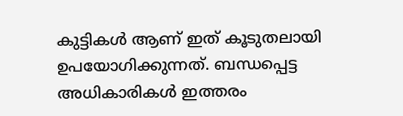കുട്ടികൾ ആണ് ഇത് കൂടുതലായി ഉപയോഗിക്കുന്നത്. ബന്ധപ്പെട്ട അധികാരികൾ ഇത്തരം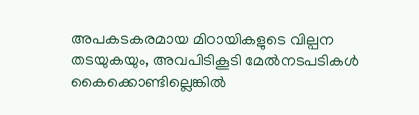അപകടകരമായ മിഠായികളുടെ വില്പന തടയുകയും, അവപിടികൂടി മേൽനടപടികൾ കൈക്കൊണ്ടില്ലെങ്കിൽ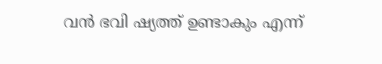വൻ ഭവി ഷ്യത്ത് ഉണ്ടാകും എന്ന്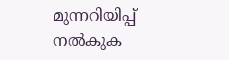മുന്നറിയിപ്പ് നൽകുക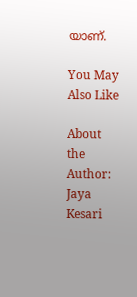യാണ്‌.

You May Also Like

About the Author: Jaya Kesari